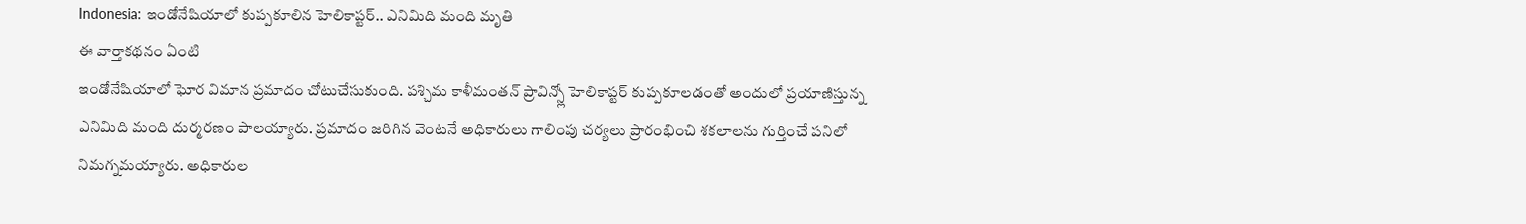Indonesia: ఇండోనేషియాలో కుప్పకూలిన హెలికాప్టర్.. ఎనిమిది మంది మృతి
ఈ వార్తాకథనం ఏంటి
ఇండోనేషియాలో ఘోర విమాన ప్రమాదం చోటుచేసుకుంది. పశ్చిమ కాళీమంతన్ ప్రావిన్స్లో హెలికాప్టర్ కుప్పకూలడంతో అందులో ప్రయాణిస్తున్న ఎనిమిది మంది దుర్మరణం పాలయ్యారు. ప్రమాదం జరిగిన వెంటనే అధికారులు గాలింపు చర్యలు ప్రారంభించి శకలాలను గుర్తించే పనిలో నిమగ్నమయ్యారు. అధికారుల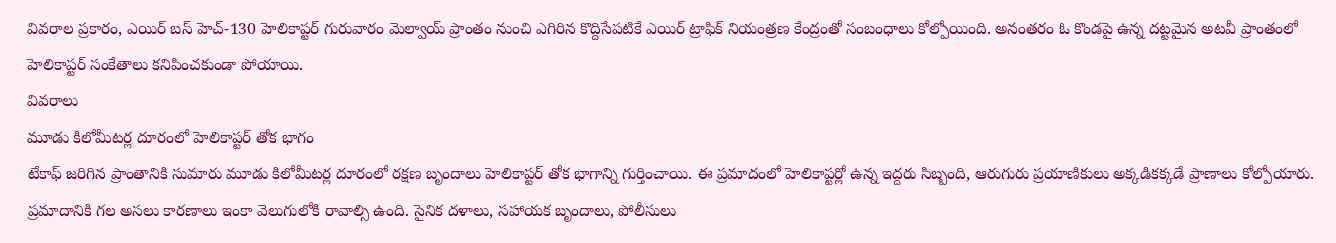వివరాల ప్రకారం, ఎయిర్ బస్ హెచ్-130 హెలికాప్టర్ గురువారం మెల్వాయ్ ప్రాంతం నుంచి ఎగిరిన కొద్దిసేపటికే ఎయిర్ ట్రాఫిక్ నియంత్రణ కేంద్రంతో సంబంధాలు కోల్పోయింది. అనంతరం ఓ కొండపై ఉన్న దట్టమైన అటవీ ప్రాంతంలో హెలికాప్టర్ సంకేతాలు కనిపించకుండా పోయాయి.
వివరాలు
మూడు కిలోమీటర్ల దూరంలో హెలికాప్టర్ తోక భాగం
టేకాఫ్ జరిగిన ప్రాంతానికి సుమారు మూడు కిలోమీటర్ల దూరంలో రక్షణ బృందాలు హెలికాప్టర్ తోక భాగాన్ని గుర్తించాయి. ఈ ప్రమాదంలో హెలికాప్టర్లో ఉన్న ఇద్దరు సిబ్బంది, ఆరుగురు ప్రయాణికులు అక్కడికక్కడే ప్రాణాలు కోల్పోయారు. ప్రమాదానికి గల అసలు కారణాలు ఇంకా వెలుగులోకి రావాల్సి ఉంది. సైనిక దళాలు, సహాయక బృందాలు, పోలీసులు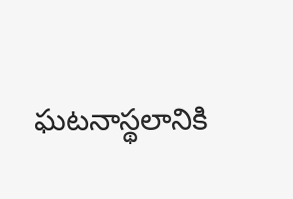ఘటనాస్థలానికి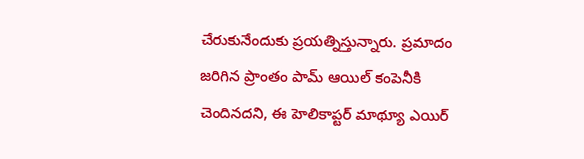చేరుకునేందుకు ప్రయత్నిస్తున్నారు. ప్రమాదం జరిగిన ప్రాంతం పామ్ ఆయిల్ కంపెనీకి చెందినదని, ఈ హెలికాప్టర్ మాథ్యూ ఎయిర్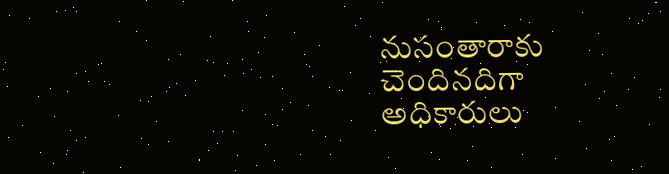నుసంతారాకు చెందినదిగా అధికారులు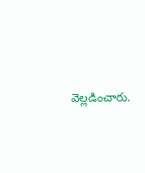వెల్లడించారు.